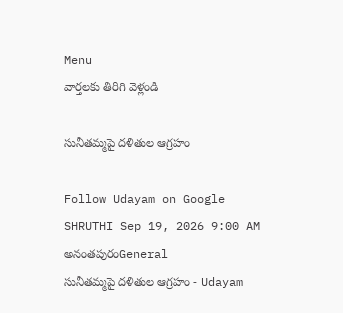Menu
వార్తలకు తిరిగి వెళ్లండి

సునీతమ్మపై దళితుల ఆగ్రహం

Follow Udayam on Google
SHRUTHI Sep 19, 2026 9:00 AM అనంతపురంGeneral
సునీతమ్మపై దళితుల ఆగ్రహం - Udayam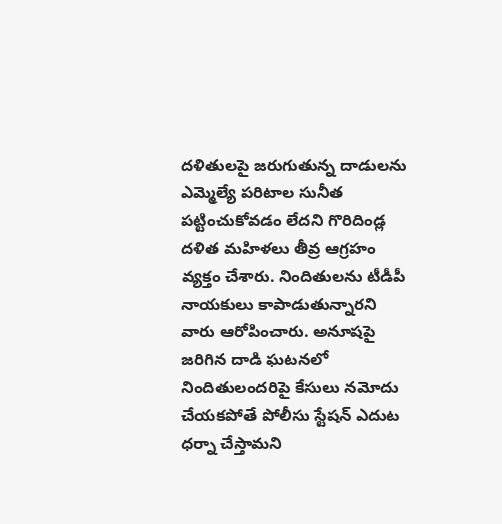దళితులపై జరుగుతున్న దాడులను ఎమ్మెల్యే పరిటాల సునీత పట్టించుకోవడం లేదని గొరిదిండ్ల దళిత మహిళలు తీవ్ర ఆగ్రహం వ్యక్తం చేశారు. నిందితులను టీడీపీ నాయకులు కాపాడుతున్నారని వారు ఆరోపించారు. అనూషపై జరిగిన దాడి ఘటనలో నిందితులందరిపై కేసులు నమోదు చేయకపోతే పోలీసు స్టేషన్ ఎదుట ధర్నా చేస్తామని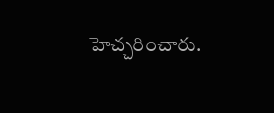హెచ్చరించారు.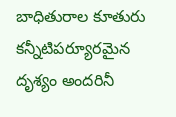బాధితురాల కూతురు కన్నీటిపర్యూరమైన దృశ్యం అందరినీ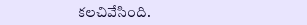కలచివేసింది.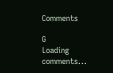Comments

G
Loading comments...